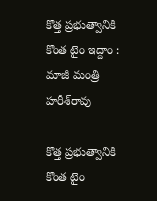కొత్త ప్రభుత్వానికి కొంత టైం ఇద్దాం : మాజీ మంత్రి హ‌రీశ్‌రావు

కొత్త ప్ర‌భుత్వానికి కొంత టైం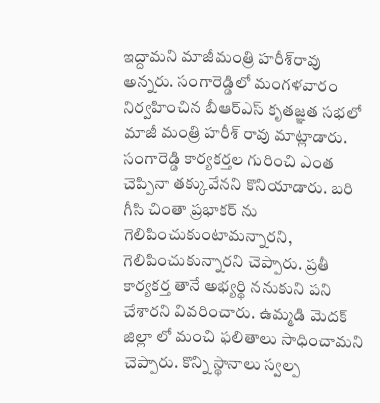ఇద్దామ‌ని మాజీమంత్రి హ‌రీశ్‌రావు అన్న‌రు. సంగారెడ్డిలో మంగ‌ళ‌వారం నిర్వహించిన బీఆర్ఎస్ కృతజ్ఞత సభలో మాజీ మంత్రి హరీశ్ రావు మాట్లాడారు. సంగారెడ్డి కార్యకర్తల గురించి ఎంత చెప్పినా తక్కువేన‌ని కొనియాడారు. బరి గీసి చింతా ప్రభాకర్ ను గెలిపించుకుంటామన్నార‌ని, గెలిపించుకున్నారని చెప్పారు. ప్రతీ కార్యకర్త తానే అభ్యర్థి ననుకుని పని చేశార‌ని వివ‌రించారు. ఉమ్మడి మెదక్ జిల్లా లో మంచి ఫలితాలు సాధించామ‌ని చెప్పారు. కొన్ని స్థానాలు స్వల్ప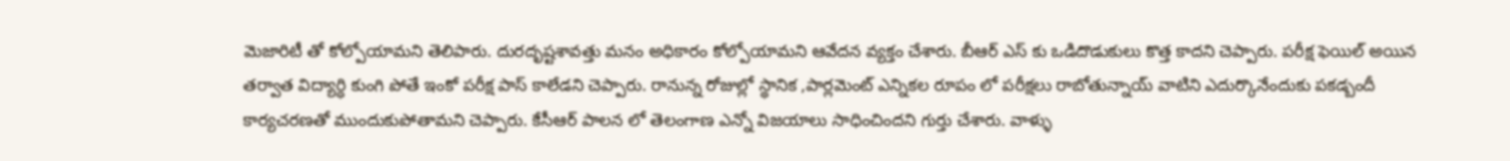మెజారిటీ తో కోల్పోయామ‌ని తెలిపారు. దురదృష్టశావత్తు మనం అధికారం కోల్పోయామ‌ని ఆవేద‌న వ్య‌క్తం చేశారు. బీఆర్ ఎస్ కు ఒడిదొడుకులు కొత్త కాద‌ని చెప్పారు. పరీక్ష ఫెయిల్ అయిన తర్వాత విద్యార్ధి కుంగి పోతే ఇంకో పరీక్ష పాస్ కాలేడ‌ని చెప్పారు. రానున్న రోజుల్లో స్థానిక ,పార్లమెంట్ ఎన్నికల రూపం లో పరీక్షలు రాబోతున్నాయ్ వాటిని ఎదుర్కొనేందుకు ప‌క‌డ్బందీ కార్య‌చ‌ర‌ణ‌తో ముందుకుపోతామ‌ని చెప్పారు. కేసీఆర్ పాలన లో తెలంగాణ ఎన్నో విజయాలు సాధించింద‌ని గుర్తు చేశారు. వాళ్ళు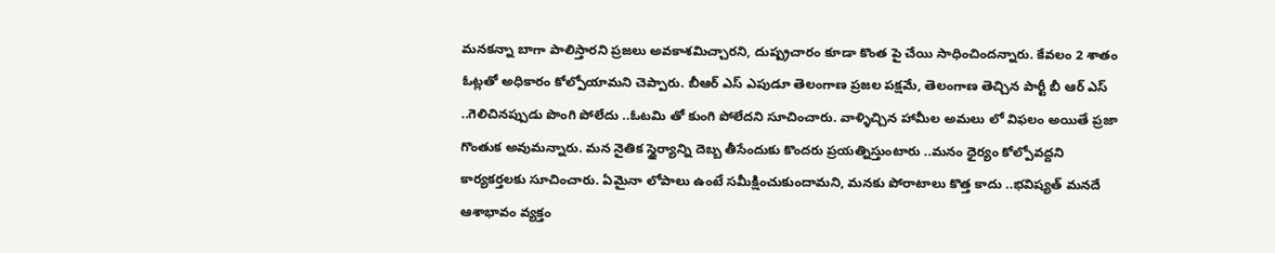మనకన్నా బాగా పాలిస్తారని ప్రజలు అవకాశమిచ్చార‌ని, దుష్ప్రచారం కూడా కొంత పై చేయి సాధించింద‌న్నారు. కేవలం 2 శాతం ఓట్లతో అధికారం కోల్పోయామ‌ని చెప్పారు. బీఆర్ ఎస్ ఎపుడూ తెలంగాణ ప్రజల పక్షమే, తెలంగాణ తెచ్చిన పార్టీ బీ ఆర్ ఎస్ ..గెలిచినప్పుడు పొంగి పోలేదు ..ఓటమి తో కుంగి పోలేద‌ని సూచించారు. వాళ్ళిచ్చిన హామీల అమలు లో విఫలం అయితే ప్రజా గొంతుక అవుమ‌న్నారు. మన నైతిక స్థైర్యాన్ని దెబ్బ తీసేందుకు కొందరు ప్రయత్నిస్తుంటారు ..మనం ధైర్యం కోల్పోవద్ద‌ని కార్య‌క‌ర్త‌ల‌కు సూచించారు. ఏమైనా లోపాలు ఉంటే సమీక్షించుకుందామ‌ని, మనకు పోరాటాలు కొత్త కాదు ..భవిష్యత్ మనదే ఆశాభావం వ్య‌క్తం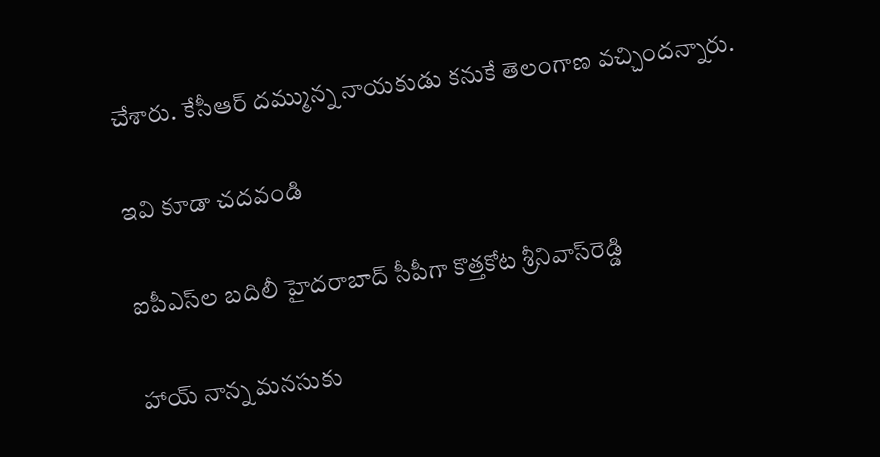చేశారు. కేసీఆర్ దమ్మున్న నాయకుడు కనుకే తెలంగాణ వచ్చింద‌న్నారు.

ఇవి కూడా చ‌దవండి

ఐపీఎస్‌ల బ‌దిలీ హైద‌రాబాద్ సీపీగా కొత్త‌కోట శ్రీ‌నివాస్‌రెడ్డి

హాయ్ నాన్న మనసుకు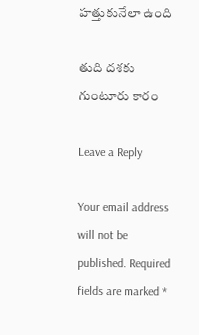హత్తుకునేలా ఉంది

తుది దశకు గుంటూరు కారం

Leave a Reply

Your email address will not be published. Required fields are marked *